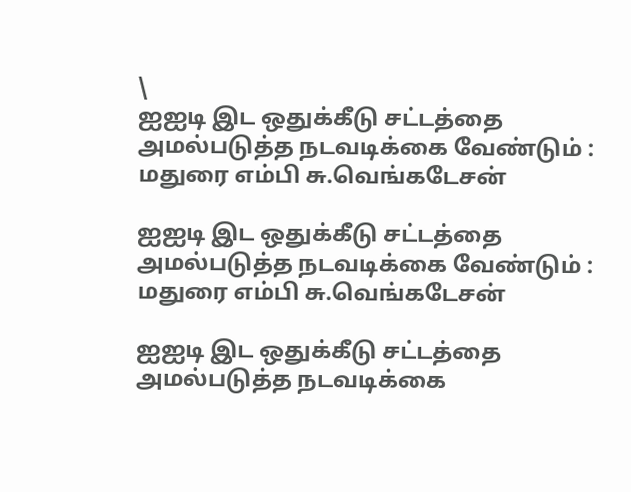\
ஐஐடி இட ஒதுக்கீடு சட்டத்தை அமல்படுத்த நடவடிக்கை வேண்டும் : மதுரை எம்பி சு.வெங்கடேசன்

ஐஐடி இட ஒதுக்கீடு சட்டத்தை அமல்படுத்த நடவடிக்கை வேண்டும் : மதுரை எம்பி சு.வெங்கடேசன்

ஐஐடி இட ஒதுக்கீடு சட்டத்தை அமல்படுத்த நடவடிக்கை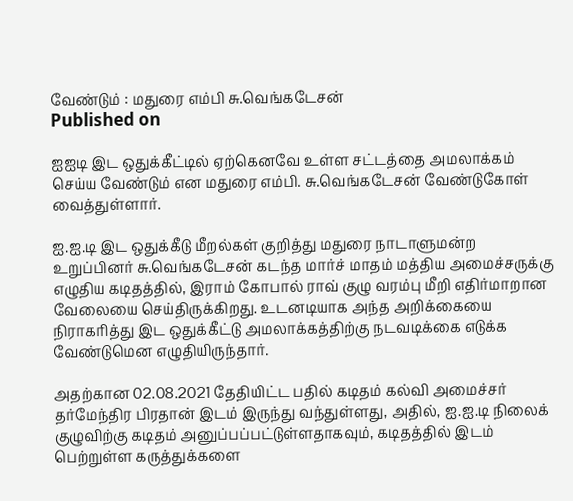வேண்டும் : மதுரை எம்பி சு.வெங்கடேசன்
Published on

ஐஐடி இட ஒதுக்கீட்டில் ஏற்கெனவே உள்ள சட்டத்தை அமலாக்கம் செய்ய வேண்டும் என மதுரை எம்பி. சு.வெங்கடேசன் வேண்டுகோள் வைத்துள்ளார்.

ஐ.ஐ.டி இட ஒதுக்கீடு மீறல்கள் குறித்து மதுரை நாடாளுமன்ற உறுப்பினர் சு.வெங்கடேசன் கடந்த மார்ச் மாதம் மத்திய அமைச்சருக்கு எழுதிய கடிதத்தில், இராம் கோபால் ராவ் குழு வரம்பு மீறி எதிர்மாறான வேலையை செய்திருக்கிறது. உடனடியாக அந்த அறிக்கையை நிராகரித்து இட ஒதுக்கீட்டு அமலாக்கத்திற்கு நடவடிக்கை எடுக்க வேண்டுமென எழுதியிருந்தார்.

அதற்கான 02.08.2021 தேதியிட்ட பதில் கடிதம் கல்வி அமைச்சர் தர்மேந்திர பிரதான் இடம் இருந்து வந்துள்ளது, அதில், ஐ.ஐ.டி நிலைக் குழுவிற்கு கடிதம் அனுப்பப்பட்டுள்ளதாகவும், கடிதத்தில் இடம் பெற்றுள்ள கருத்துக்களை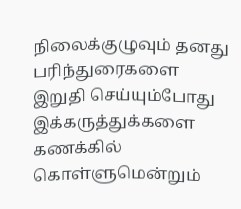நிலைக்குழுவும் தனது பரிந்துரைகளை இறுதி செய்யும்போது இக்கருத்துக்களை கணக்கில் கொள்ளுமென்றும்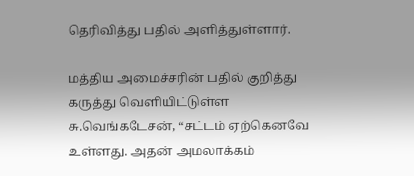தெரிவித்து பதில் அளித்துள்ளார்.

மத்திய அமைச்சரின் பதில் குறித்து கருத்து வெளியிட்டுள்ள சு.வெங்கடேசன், “சட்டம் ஏற்கெனவே உள்ளது. அதன் அமலாக்கம்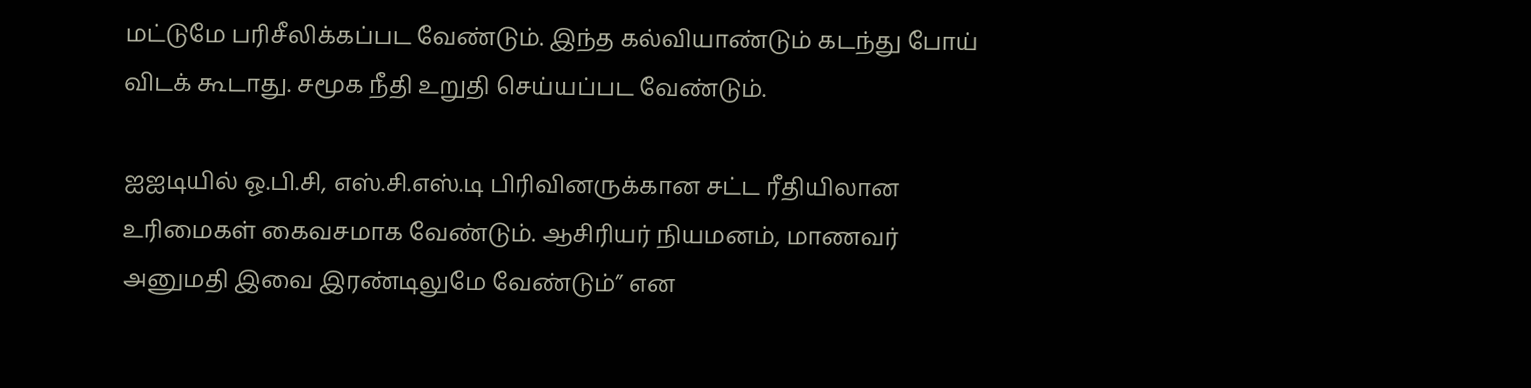மட்டுமே பரிசீலிக்கப்பட வேண்டும். இந்த கல்வியாண்டும் கடந்து போய் விடக் கூடாது. சமூக நீதி உறுதி செய்யப்பட வேண்டும்.

ஐஐடியில் ஓ.பி.சி, எஸ்.சி.எஸ்.டி பிரிவினருக்கான சட்ட ரீதியிலான உரிமைகள் கைவசமாக வேண்டும். ஆசிரியர் நியமனம், மாணவர் அனுமதி இவை இரண்டிலுமே வேண்டும்” என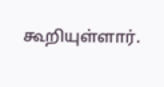கூறியுள்ளார்.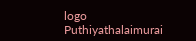logo
Puthiyathalaimurai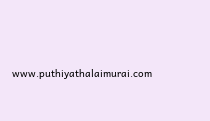www.puthiyathalaimurai.com